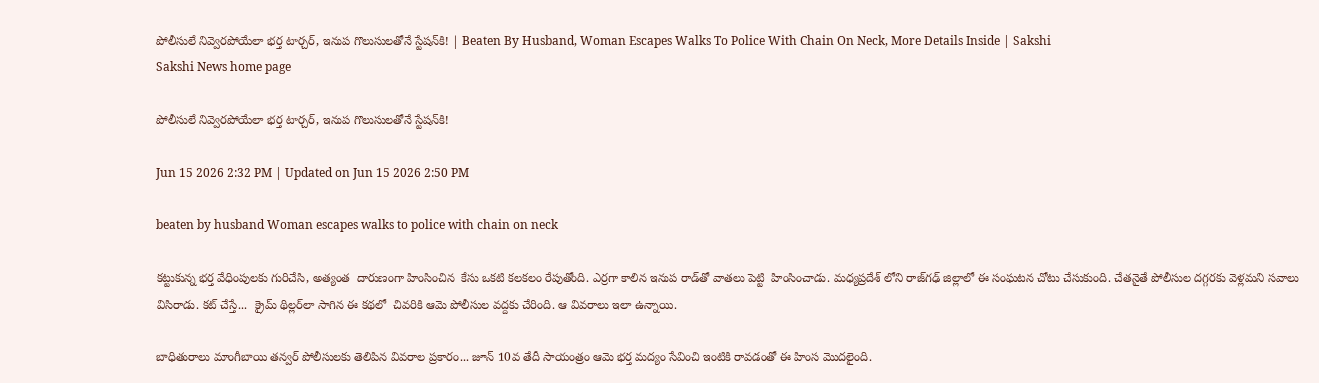పోలీసులే నివ్వెరపోయేలా భర్త టార్చర్‌, ఇనుప గొలుసులతోనే స్టేషన్‌కి! | Beaten By Husband, Woman Escapes Walks To Police With Chain On Neck, More Details Inside | Sakshi
Sakshi News home page

పోలీసులే నివ్వెరపోయేలా భర్త టార్చర్‌, ఇనుప గొలుసులతోనే స్టేషన్‌కి!

Jun 15 2026 2:32 PM | Updated on Jun 15 2026 2:50 PM

beaten by husband Woman escapes walks to police with chain on neck

కట్టుకున్న భర్త వేధింపులకు గురిచేసి, అత్యంత  దారుణంగా హింసించిన  కేసు ఒకటి కలకలం రేపుతోంది. ఎర్రగా కాలిన ఇనుప రాడ్‌తో వాతలు పెట్టి  హింసించాడు. మధ్యప్రదేశ్ లోని రాజ్‌గఢ్ జిల్లాలో ఈ సంఘటన చోటు చేసుకుంది. చేతనైతే పోలీసుల దగ్గరకు వెళ్లమని సవాలు విసిరాడు. కట్‌ చేస్తే...  క్రైమ్‌ థిల్లర్‌లా సాగిన ఈ కథలో  చివరికి ఆమె పోలీసుల వద్దకు చేరింది. ఆ వివరాలు ఇలా ఉన్నాయి.

బాధితురాలు మాంగీబాయి తన్వర్ పోలీసులకు తెలిపిన వివరాల ప్రకారం... జూన్ 10వ తేదీ సాయంత్రం ఆమె భర్త మద్యం సేవించి ఇంటికి రావడంతో ఈ హింస మొదలైంది.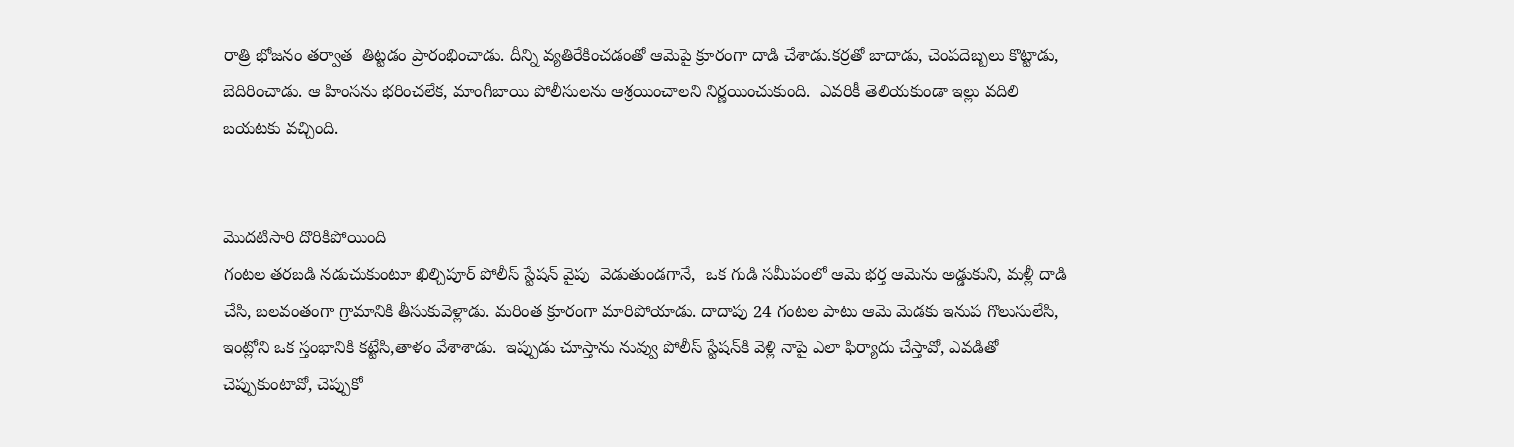రాత్రి భోజనం తర్వాత  తిట్టడం ప్రారంభించాడు. దీన్ని వ్యతిరేకించడంతో ఆమెపై క్రూరంగా దాడి చేశాడు.కర్రతో బాదాడు, చెంపదెబ్బలు కొట్టాడు, బెదిరించాడు. ఆ హింసను భరించలేక, మాంగీబాయి పోలీసులను ఆశ్రయించాలని నిర్ణయించుకుంది.  ఎవరికీ తెలియకుండా ఇల్లు వదిలి బయటకు వచ్చింది.


మొదటిసారి దొరికిపోయింది
గంటల తరబడి నడుచుకుంటూ ఖిల్చిపూర్ పోలీస్ స్టేషన్ వైపు  వెడుతుండగానే,  ఒక గుడి సమీపంలో ఆమె భర్త ఆమెను అడ్డుకుని, మళ్లీ దాడి చేసి, బలవంతంగా గ్రామానికి తీసుకువెళ్లాడు. మరింత క్రూరంగా మారిపోయాడు. దాదాపు 24 గంటల పాటు ఆమె మెడకు ఇనుప గొలుసులేసి, ఇంట్లోని ఒక స్తంభానికి కట్టేసి,తాళం వేశాశాడు.  ఇప్పుడు చూస్తాను నువ్వు పోలీస్ స్టేషన్‌కి వెళ్లి నాపై ఎలా ఫిర్యాదు చేస్తావో, ఎవడితో చెప్పుకుంటావో, చెప్పుకో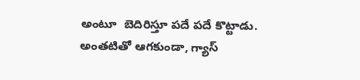అంటూ  బెదిరిస్తూ పదే పదే కొట్టాడు. అంతటితో ఆగకుండా, గ్యాస్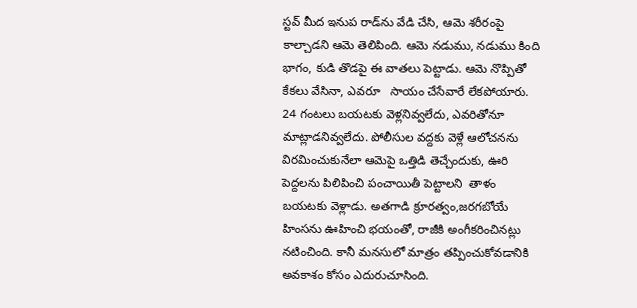స్టవ్ మీద ఇనుప రాడ్‌ను వేడి చేసి, ఆమె శరీరంపై కాల్చాడని ఆమె తెలిపింది. ఆమె నడుము, నడుము కింది భాగం, కుడి తొడపై ఈ వాతలు పెట్టాడు. ఆమె నొప్పితో కేకలు వేసినా, ఎవరూ   సాయం చేసేవారే లేకపోయారు. 24 గంటలు బయటకు వెళ్లనివ్వలేదు, ఎవరితోనూ మాట్లాడనివ్వలేదు. పోలీసుల వద్దకు వెళ్లే ఆలోచనను విరమించుకునేలా ఆమెపై ఒత్తిడి తెచ్చేందుకు, ఊరి పెద్దలను పిలిపించి పంచాయితీ పెట్టాలని  తాళం   బయటకు వెళ్లాడు. అతగాడి క్రూరత్వం,జరగబోయే  హింసను ఊహించి భయంతో, రాజీకి అంగీకరించినట్లు నటించింది. కానీ మనసులో మాత్రం తప్పించుకోవడానికి అవకాశం కోసం ఎదురుచూసింది.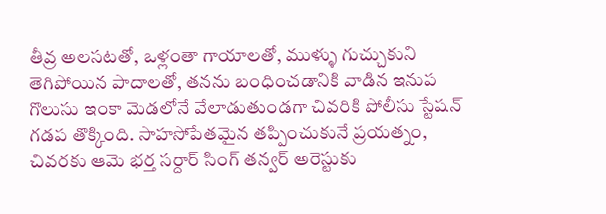తీవ్ర అలసటతో, ఒళ్లంతా గాయాలతో, ముళ్ళు గుచ్చుకుని తెగిపోయిన పాదాలతో, తనను బంధించడానికి వాడిన ఇనుప గొలుసు ఇంకా మెడలోనే వేలాడుతుండగా చివరికి పోలీసు స్టేషన్‌ గడప తొక్కింది. సాహసోపేతమైన తప్పించుకునే ప్రయత్నం, చివరకు ఆమె భర్త సర్దార్ సింగ్ తన్వర్ అరెస్టుకు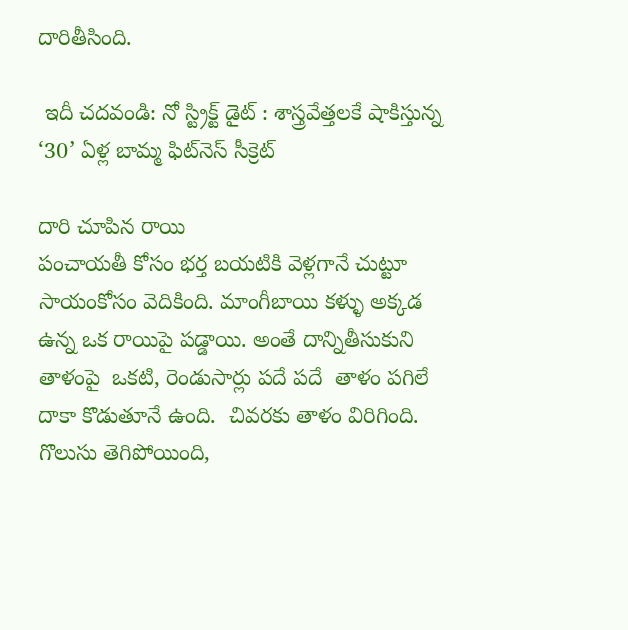దారితీసింది.

 ఇదీ చదవండి: నో స్ట్రిక్ట్‌ డైట్ : శాస్త్రవేత్తలకే షాకిస్తున్న ‘30’ ఏళ్ల బామ్మ ఫిట్‌నెస్‌ సీక్రెట్‌

దారి చూపిన రాయి
పంచాయతీ కోసం భర్త బయటికి వెళ్లగానే చుట్టూ సాయంకోసం వెదికింది. మాంగీబాయి కళ్ళు అక్కడ ఉన్న ఒక రాయిపై పడ్డాయి. అంతే దాన్నితీసుకుని తాళంపై  ఒకటి, రెండుసార్లు పదే పదే  తాళం పగిలే దాకా కొడుతూనే ఉంది.  చివరకు తాళం విరిగింది. గొలుసు తెగిపోయింది,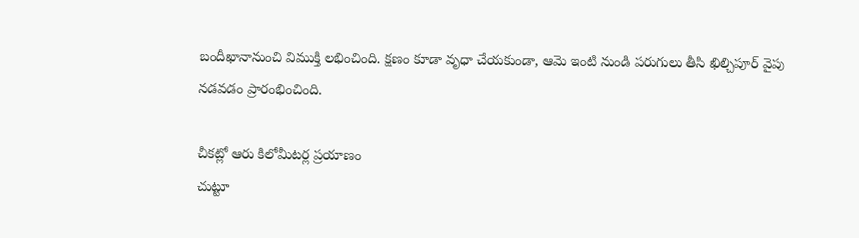బందీఖానానుంచి విముక్తి లభించింది. క్షణం కూడా వృధా చేయకుండా, ఆమె ఇంటి నుండి పరుగులు తీసి ఖిల్చిపూర్ వైపు నడవడం ప్రారంభించింది.

చీకట్లో ఆరు కిలోమీటర్ల ప్రయాణం
చుట్టూ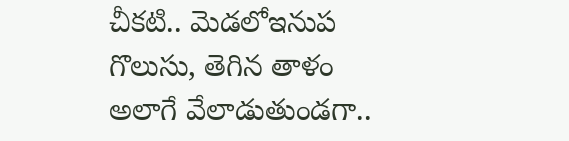చీకటి.. మెడలోఇనుప గొలుసు, తెగిన తాళం అలాగే వేలాడుతుండగా..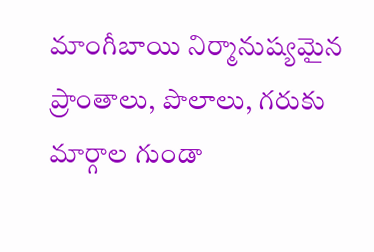మాంగీబాయి నిర్మానుష్యమైన ప్రాంతాలు, పొలాలు, గరుకు మార్గాల గుండా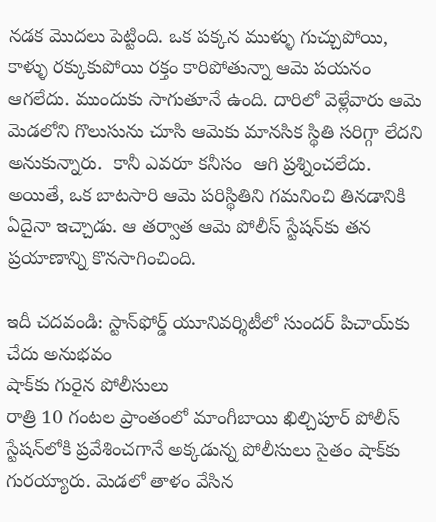నడక మొదలు పెట్టింది. ఒక పక్కన ముళ్ళు గుచ్చుపోయి, కాళ్ళు రక్కుకుపోయి రక్తం కారిపోతున్నా ఆమె పయనం ఆగలేదు. ముందుకు సాగుతూనే ఉంది. దారిలో వెళ్లేవారు ఆమె మెడలోని గొలుసును చూసి ఆమెకు మానసిక స్థితి సరిగ్గా లేదని అనుకున్నారు.  కానీ ఎవరూ కనీసం  ఆగి ప్రశ్నించలేదు. అయితే, ఒక బాటసారి ఆమె పరిస్థితిని గమనించి తినడానికి ఏదైనా ఇచ్చాడు. ఆ తర్వాత ఆమె పోలీస్ స్టేషన్‌కు తన ప్రయాణాన్ని కొనసాగించింది.

ఇదీ చదవండి: స్టాన్‌ఫోర్డ్‌ యూనివర్శిటీలో సుందర్‌ పిచాయ్‌కు చేదు అనుభవం
షాక్‌కు గురైన పోలీసులు
రాత్రి 10 గంటల ప్రాంతంలో మాంగీబాయి ఖిల్చిపూర్ పోలీస్ స్టేషన్‌లోకి ప్రవేశించగానే అక్కడున్న పోలీసులు సైతం షాక్‌కు గురయ్యారు. మెడలో తాళం వేసిన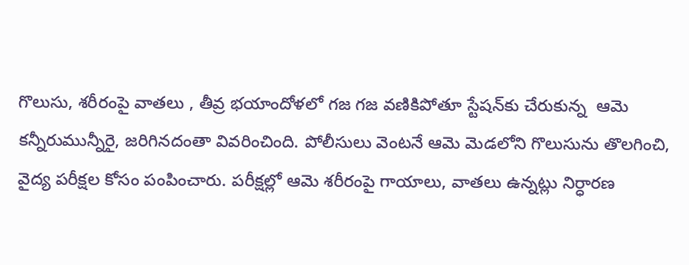గొలుసు, శరీరంపై వాతలు , తీవ్ర భయాందోళలో గజ గజ వణికిపోతూ స్టేషన్‌కు చేరుకున్న  ఆమె కన్నీరుమున్నీరై, జరిగినదంతా వివరించింది. పోలీసులు వెంటనే ఆమె మెడలోని గొలుసును తొలగించి, వైద్య పరీక్షల కోసం పంపించారు. పరీక్షల్లో ఆమె శరీరంపై గాయాలు, వాతలు ఉన్నట్లు నిర్ధారణ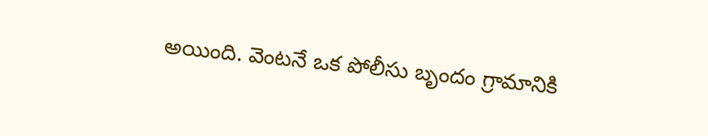అయింది. వెంటనే ఒక పోలీసు బృందం గ్రామానికి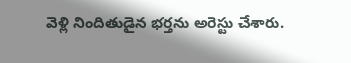వెళ్లి నిందితుడైన భర్తను అరెస్టు చేశారు.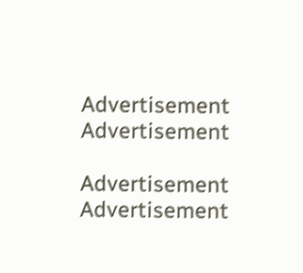Advertisement
Advertisement

Advertisement
Advertisement